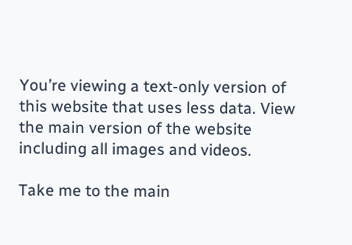You’re viewing a text-only version of this website that uses less data. View the main version of the website including all images and videos.

Take me to the main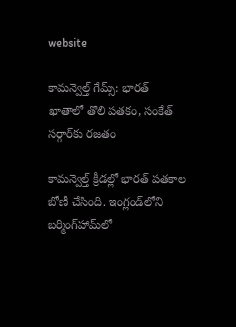website

కామన్వెల్త్ గేమ్స్‌: భారత్‌ ఖాతాలో తొలి పతకం, సంకేత్ సర్గార్‌కు రజతం

కామన్వెల్త్ క్రీడల్లో భారత్ పతకాల బోణీ చేసింది. ఇంగ్లండ్‌లోని బర్మింగ్‌హామ్‌లో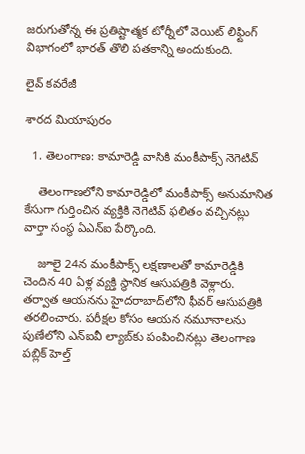జరుగుతోన్న ఈ ప్రతిష్టాత్మక టోర్నీలో వెయిట్ లిఫ్టింగ్ విభాగంలో భారత్‌ తొలి పతకాన్ని అందుకుంది.

లైవ్ కవరేజీ

శారద మియాపురం

  1. తెలంగాణ: కామారెడ్డి వాసికి మంకీపాక్స్ నెగెటివ్

    తెలంగాణలోని కామారెడ్డిలో మంకీపాక్స్ అనుమానిత కేసుగా గుర్తించిన వ్యక్తికి నెగెటివ్ ఫలితం వచ్చినట్లు వార్తా సంస్థ ఏఎన్ఐ పేర్కొంది.

    జూలై 24న మంకీపాక్స్ లక్షణాలతో కామారెడ్డికి చెందిన 40 ఏళ్ల వ్యక్తి స్థానిక ఆసుపత్రికి వెళ్లారు. తర్వాత ఆయనను హైదరాబాద్‌లోని ఫీవర్ ఆసుపత్రికి తరలించారు. పరీక్షల కోసం ఆయన నమూనాలను పుణేలోని ఎన్‌ఐవీ ల్యాబ్‌కు పంపించినట్లు తెలంగాణ పబ్లిక్ హెల్త్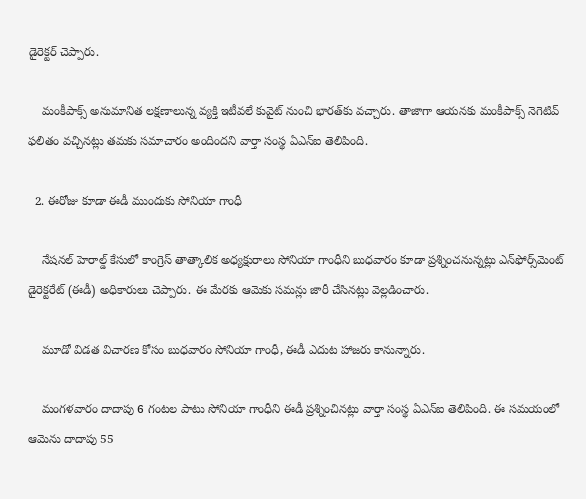డైరెక్టర్ చెప్పారు.

    మంకీపాక్స్ అనుమానిత లక్షణాలున్న వ్యక్తి ఇటీవలే కువైట్ నుంచి భారత్‌కు వచ్చారు. తాజాగా ఆయనకు మంకీపాక్స్ నెగెటివ్ ఫలితం వచ్చినట్లు తమకు సమాచారం అందిందని వార్తా సంస్థ ఏఎన్ఐ తెలిపింది.

  2. ఈరోజు కూడా ఈడీ ముందుకు సోనియా గాంధీ

    నేషనల్ హెరాల్డ్ కేసులో కాంగ్రెస్ తాత్కాలిక అధ్యక్షురాలు సోనియా గాంధీని బుధవారం కూడా ప్రశ్నించనున్నట్లు ఎన్‌ఫోర్స్‌మెంట్ డైరెక్టరేట్ (ఈడీ) అధికారులు చెప్పారు. ఈ మేరకు ఆమెకు సమన్లు జారీ చేసినట్లు వెల్లడించారు.

    మూడో విడత విచారణ కోసం బుధవారం సోనియా గాంధీ, ఈడీ ఎదుట హాజరు కానున్నారు.

    మంగళవారం దాదాపు 6 గంటల పాటు సోనియా గాంధీని ఈడీ ప్రశ్నించినట్లు వార్తా సంస్థ ఏఎన్ఐ తెలిపింది. ఈ సమయంలో ఆమెను దాదాపు 55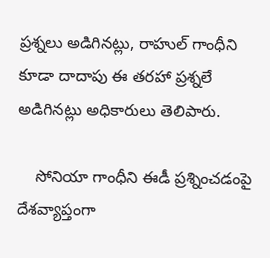ప్రశ్నలు అడిగినట్లు, రాహుల్ గాంధీని కూడా దాదాపు ఈ తరహా ప్రశ్నలే అడిగినట్లు అధికారులు తెలిపారు.

    సోనియా గాంధీని ఈడీ ప్రశ్నించడంపై దేశవ్యాప్తంగా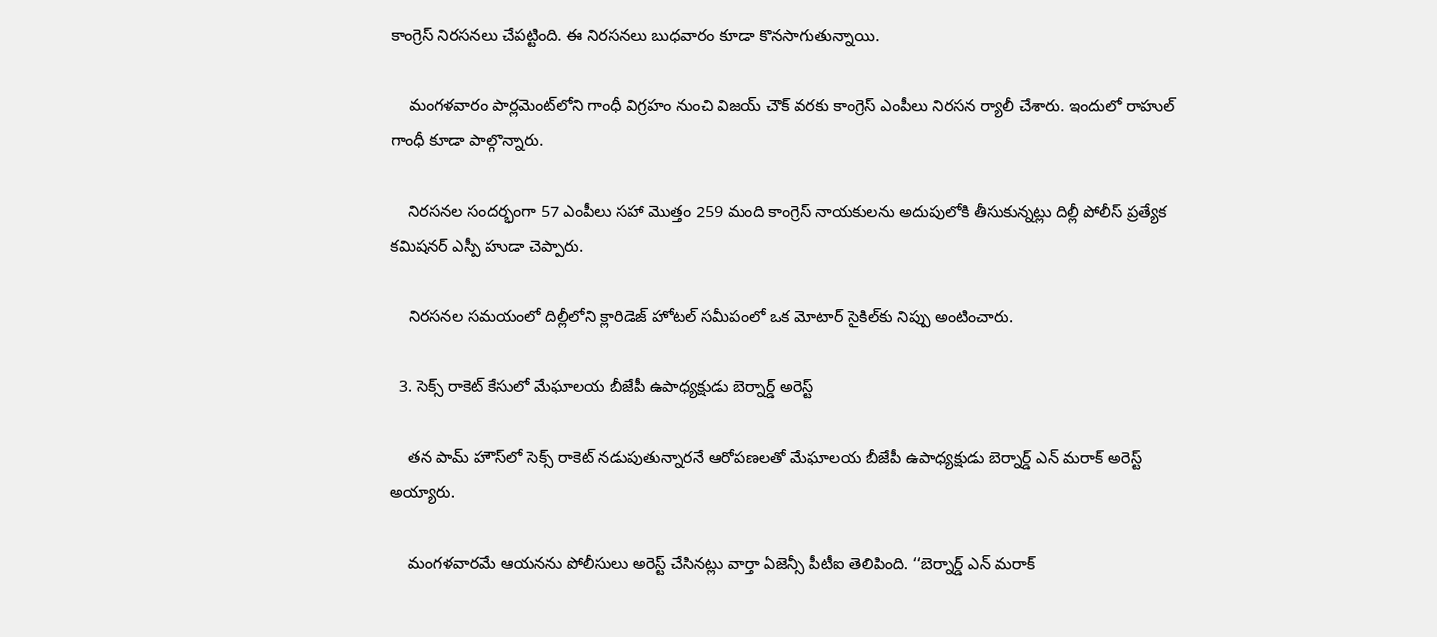కాంగ్రెస్ నిరసనలు చేపట్టింది. ఈ నిరసనలు బుధవారం కూడా కొనసాగుతున్నాయి.

    మంగళవారం పార్లమెంట్‌లోని గాంధీ విగ్రహం నుంచి విజయ్ చౌక్ వరకు కాంగ్రెస్ ఎంపీలు నిరసన ర్యాలీ చేశారు. ఇందులో రాహుల్ గాంధీ కూడా పాల్గొన్నారు.

    నిరసనల సందర్భంగా 57 ఎంపీలు సహా మొత్తం 259 మంది కాంగ్రెస్ నాయకులను అదుపులోకి తీసుకున్నట్లు దిల్లీ పోలీస్ ప్రత్యేక కమిషనర్ ఎస్పీ హుడా చెప్పారు.

    నిరసనల సమయంలో దిల్లీలోని క్లారిడెజ్ హోటల్ సమీపంలో ఒక మోటార్ సైకిల్‌కు నిప్పు అంటించారు.

  3. సెక్స్ రాకెట్ కేసులో మేఘాలయ బీజేపీ ఉపాధ్యక్షుడు బెర్నార్డ్ అరెస్ట్

    తన పామ్ హౌస్‌లో సెక్స్ రాకెట్ నడుపుతున్నారనే ఆరోపణలతో మేఘాలయ బీజేపీ ఉపాధ్యక్షుడు బెర్నార్డ్ ఎన్ మరాక్‌ అరెస్ట్ అయ్యారు.

    మంగళవారమే ఆయనను పోలీసులు అరెస్ట్ చేసినట్లు వార్తా ఏజెన్సీ పీటీఐ తెలిపింది. ‘‘బెర్నార్డ్ ఎన్ మరాక్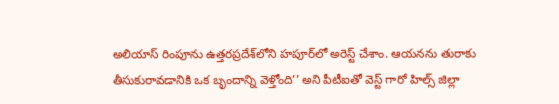అలియాస్ రింపూను ఉత్తరప్రదేశ్‌లోని హపూర్‌లో అరెస్ట్ చేశాం. ఆయనను తురాకు తీసుకురావడానికి ఒక బృందాన్ని వెళ్తోంది’’ అని పీటీఐతో వెస్ట్ గారో హిల్స్ జిల్లా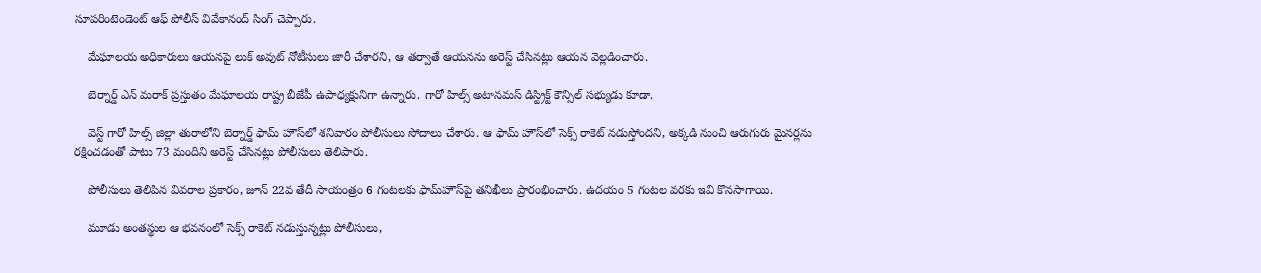సూపరింటెండెంట్ ఆఫ్ పోలీస్ వివేకానంద్ సింగ్ చెప్పారు.

    మేఘాలయ అధికారులు ఆయనపై లుక్ అవుట్ నోటీసులు జారీ చేశారని, ఆ తర్వాతే ఆయనను అరెస్ట్ చేసినట్లు ఆయన వెల్లడించారు.

    బెర్నార్డ్ ఎన్ మరాక్ ప్రస్తుతం మేఘాలయ రాష్ట్ర బీజేపీ ఉపాధ్యక్షునిగా ఉన్నారు. గారో హిల్స్ అటానమస్ డిస్ట్రిక్ట్ కౌన్సిల్ సభ్యుడు కూడా.

    వెస్ట్ గారో హిల్స్ జిల్లా తురాలోని బెర్నార్డ్ ఫామ్ హౌస్‌లో శనివారం పోలీసులు సోదాలు చేశారు. ఆ ఫామ్ ‌హౌస్‌లో సెక్స్ రాకెట్ నడుస్తోందని, అక్కడి నుంచి ఆరుగురు మైనర్లను రక్షించడంతో పాటు 73 మందిని అరెస్ట్ చేసినట్లు పోలీసులు తెలిపారు.

    పోలీసులు తెలిపిన వివరాల ప్రకారం, జూన్ 22వ తేదీ సాయంత్రం 6 గంటలకు ఫామ్‌హౌస్‌పై తనిఖీలు ప్రారంభించారు. ఉదయం 5 గంటల వరకు ఇవి కొనసాగాయి.

    మూడు అంతస్థుల ఆ భవనంలో సెక్స్ రాకెట్ నడుస్తున్నట్లు పోలీసులు,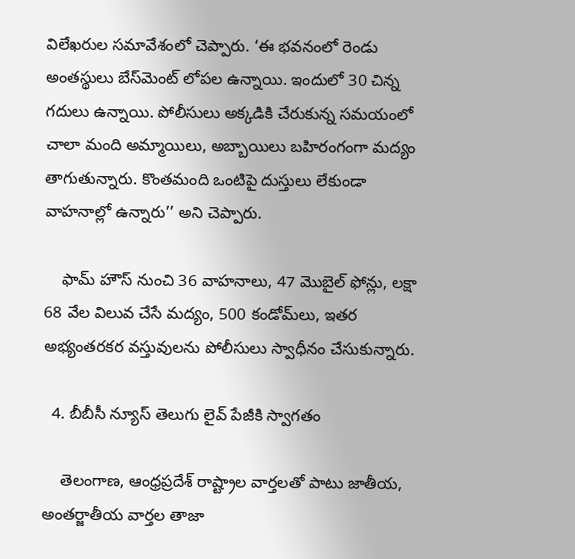విలేఖరుల సమావేశంలో చెప్పారు. ‘ఈ భవనంలో రెండు అంతస్థులు బేస్‌మెంట్ లోపల ఉన్నాయి. ఇందులో 30 చిన్న గదులు ఉన్నాయి. పోలీసులు అక్కడికి చేరుకున్న సమయంలో చాలా మంది అమ్మాయిలు, అబ్బాయిలు బహిరంగంగా మద్యం తాగుతున్నారు. కొంతమంది ఒంటిపై దుస్తులు లేకుండా వాహనాల్లో ఉన్నారు’’ అని చెప్పారు.

    ఫామ్ హౌస్ నుంచి 36 వాహనాలు, 47 మొబైల్ ఫోన్లు, లక్షా 68 వేల విలువ చేసే మద్యం, 500 కండోమ్‌లు, ఇతర అభ్యంతరకర వస్తువులను పోలీసులు స్వాధీనం చేసుకున్నారు.

  4. బీబీసీ న్యూస్ తెలుగు లైవ్ పేజీకి స్వాగతం

    తెలంగాణ, ఆంధ్రప్రదేశ్ రాష్ట్రాల వార్తలతో పాటు జాతీయ, అంతర్జాతీయ వార్తల తాజా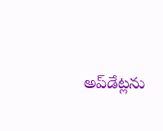అప్‌డేట్లను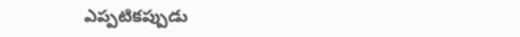ఎప్పటికప్పుడు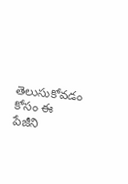తెలుసుకోవడం కోసం ఈ పేజీని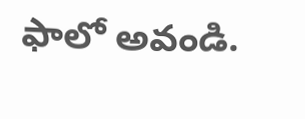ఫాలో అవండి.